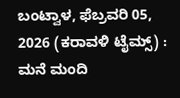ಬಂಟ್ವಾಳ, ಫೆಬ್ರವರಿ 05, 2026 (ಕರಾವಳಿ ಟೈಮ್ಸ್) : ಮನೆ ಮಂದಿ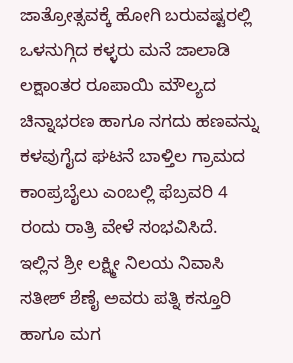ಜಾತ್ರೋತ್ಸವಕ್ಕೆ ಹೋಗಿ ಬರುವಷ್ಟರಲ್ಲಿ ಒಳನುಗ್ಗಿದ ಕಳ್ಳರು ಮನೆ ಜಾಲಾಡಿ ಲಕ್ಷಾಂತರ ರೂಪಾಯಿ ಮೌಲ್ಯದ ಚಿನ್ನಾಭರಣ ಹಾಗೂ ನಗದು ಹಣವನ್ನು ಕಳವುಗೈದ ಘಟನೆ ಬಾಳ್ತಿಲ ಗ್ರಾಮದ ಕಾಂಪ್ರಬೈಲು ಎಂಬಲ್ಲಿ ಫೆಬ್ರವರಿ 4 ರಂದು ರಾತ್ರಿ ವೇಳೆ ಸಂಭವಿಸಿದೆ.
ಇಲ್ಲಿನ ಶ್ರೀ ಲಕ್ಷ್ಮೀ ನಿಲಯ ನಿವಾಸಿ ಸತೀಶ್ ಶೆಣೈ ಅವರು ಪತ್ನಿ ಕಸ್ತೂರಿ ಹಾಗೂ ಮಗ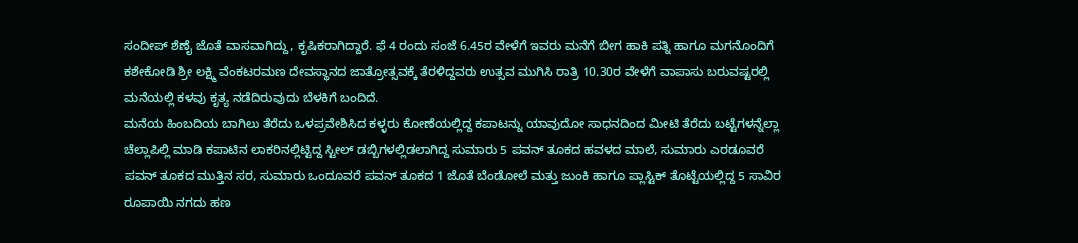ಸಂದೀಪ್ ಶೆಣೈ ಜೊತೆ ವಾಸವಾಗಿದ್ದು, ಕೃಷಿಕರಾಗಿದ್ದಾರೆ. ಫೆ 4 ರಂದು ಸಂಜೆ 6.45ರ ವೇಳೆಗೆ ಇವರು ಮನೆಗೆ ಬೀಗ ಹಾಕಿ ಪತ್ನಿ ಹಾಗೂ ಮಗನೊಂದಿಗೆ ಕಶೇಕೋಡಿ ಶ್ರೀ ಲಕ್ಷ್ಮಿ ವೆಂಕಟರಮಣ ದೇವಸ್ಥಾನದ ಜಾತ್ರೋತ್ಸವಕ್ಕೆ ತೆರಳಿದ್ದವರು ಉತ್ಸವ ಮುಗಿಸಿ ರಾತ್ರಿ 10.30ರ ವೇಳೆಗೆ ವಾಪಾಸು ಬರುವಷ್ಟರಲ್ಲಿ ಮನೆಯಲ್ಲಿ ಕಳವು ಕೃತ್ಯ ನಡೆದಿರುವುದು ಬೆಳಕಿಗೆ ಬಂದಿದೆ.
ಮನೆಯ ಹಿಂಬದಿಯ ಬಾಗಿಲು ತೆರೆದು ಒಳಪ್ರವೇಶಿಸಿದ ಕಳ್ಳರು ಕೋಣೆಯಲ್ಲಿದ್ದ ಕಪಾಟನ್ನು ಯಾವುದೋ ಸಾಧನದಿಂದ ಮೀಟಿ ತೆರೆದು ಬಟ್ಟೆಗಳನ್ನೆಲ್ಲಾ ಚೆಲ್ಲಾಪಿಲ್ಲಿ ಮಾಡಿ ಕಪಾಟಿನ ಲಾಕರಿನಲ್ಲಿಟ್ಟಿದ್ದ ಸ್ಟೀಲ್ ಡಬ್ಬಿಗಳಲ್ಲಿಡಲಾಗಿದ್ದ ಸುಮಾರು 5 ಪವನ್ ತೂಕದ ಹವಳದ ಮಾಲೆ, ಸುಮಾರು ಎರಡೂವರೆ ಪವನ್ ತೂಕದ ಮುತ್ತಿನ ಸರ, ಸುಮಾರು ಒಂದೂವರೆ ಪವನ್ ತೂಕದ 1 ಜೊತೆ ಬೆಂಡೋಲೆ ಮತ್ತು ಜುಂಕಿ ಹಾಗೂ ಪ್ಲಾಸ್ಟಿಕ್ ತೊಟ್ಟೆಯಲ್ಲಿದ್ದ 5 ಸಾವಿರ ರೂಪಾಯಿ ನಗದು ಹಣ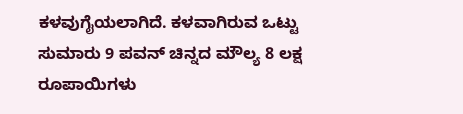ಕಳವುಗೈಯಲಾಗಿದೆ. ಕಳವಾಗಿರುವ ಒಟ್ಟು ಸುಮಾರು 9 ಪವನ್ ಚಿನ್ನದ ಮೌಲ್ಯ 8 ಲಕ್ಷ ರೂಪಾಯಿಗಳು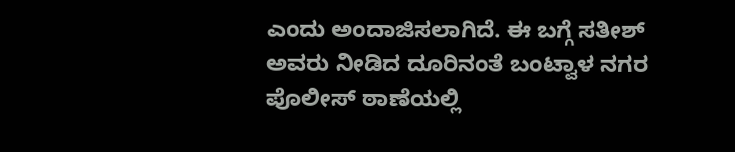ಎಂದು ಅಂದಾಜಿಸಲಾಗಿದೆ. ಈ ಬಗ್ಗೆ ಸತೀಶ್ ಅವರು ನೀಡಿದ ದೂರಿನಂತೆ ಬಂಟ್ವಾಳ ನಗರ ಪೊಲೀಸ್ ಠಾಣೆಯಲ್ಲಿ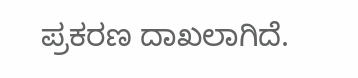ಪ್ರಕರಣ ದಾಖಲಾಗಿದೆ.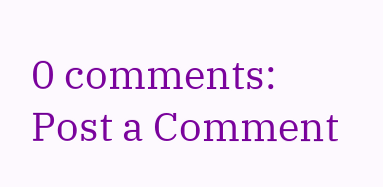0 comments:
Post a Comment